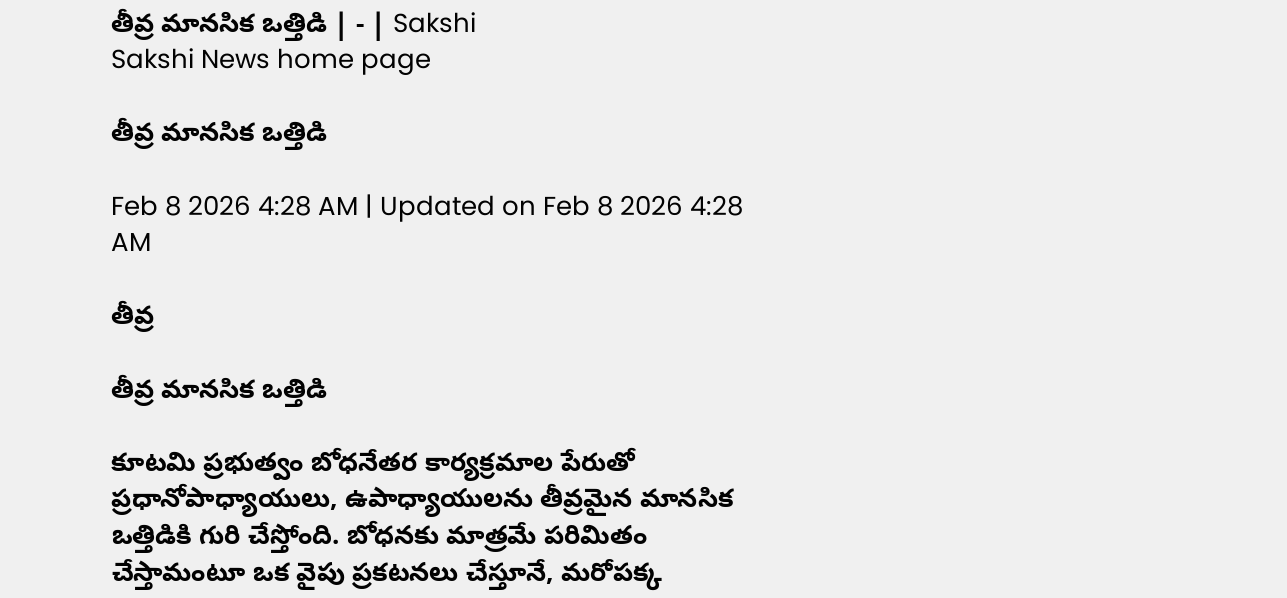తీవ్ర మానసిక ఒత్తిడి | - | Sakshi
Sakshi News home page

తీవ్ర మానసిక ఒత్తిడి

Feb 8 2026 4:28 AM | Updated on Feb 8 2026 4:28 AM

తీవ్ర

తీవ్ర మానసిక ఒత్తిడి

కూటమి ప్రభుత్వం బోధనేతర కార్యక్రమాల పేరుతో ప్రధానోపాధ్యాయులు, ఉపాధ్యాయులను తీవ్రమైన మానసిక ఒత్తిడికి గురి చేస్తోంది. బోధనకు మాత్రమే పరిమితం చేస్తామంటూ ఒక వైపు ప్రకటనలు చేస్తూనే, మరోపక్క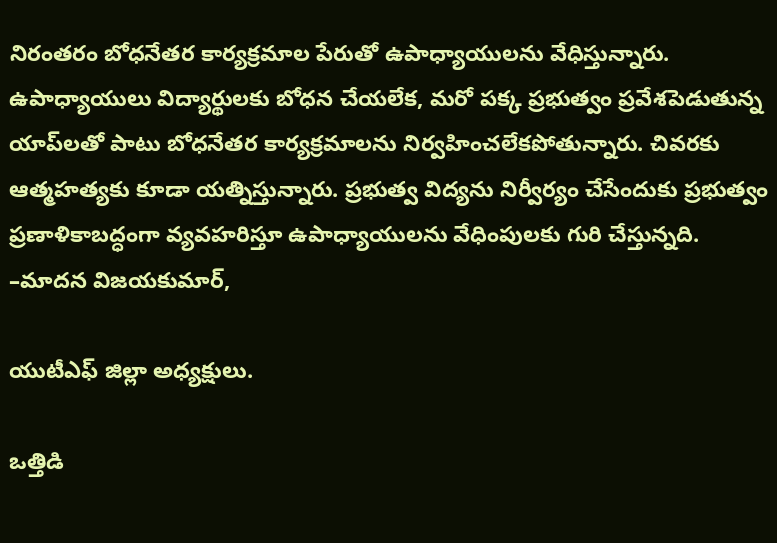నిరంతరం బోధనేతర కార్యక్రమాల పేరుతో ఉపాధ్యాయులను వేధిస్తున్నారు. ఉపాధ్యాయులు విద్యార్థులకు బోధన చేయలేక, మరో పక్క ప్రభుత్వం ప్రవేశపెడుతున్న యాప్‌లతో పాటు బోధనేతర కార్యక్రమాలను నిర్వహించలేకపోతున్నారు. చివరకు ఆత్మహత్యకు కూడా యత్నిస్తున్నారు. ప్రభుత్వ విద్యను నిర్వీర్యం చేసేందుకు ప్రభుత్వం ప్రణాళికాబద్ధంగా వ్యవహరిస్తూ ఉపాధ్యాయులను వేధింపులకు గురి చేస్తున్నది. –మాదన విజయకుమార్‌,

యుటీఎఫ్‌ జిల్లా అధ్యక్షులు.

ఒత్తిడి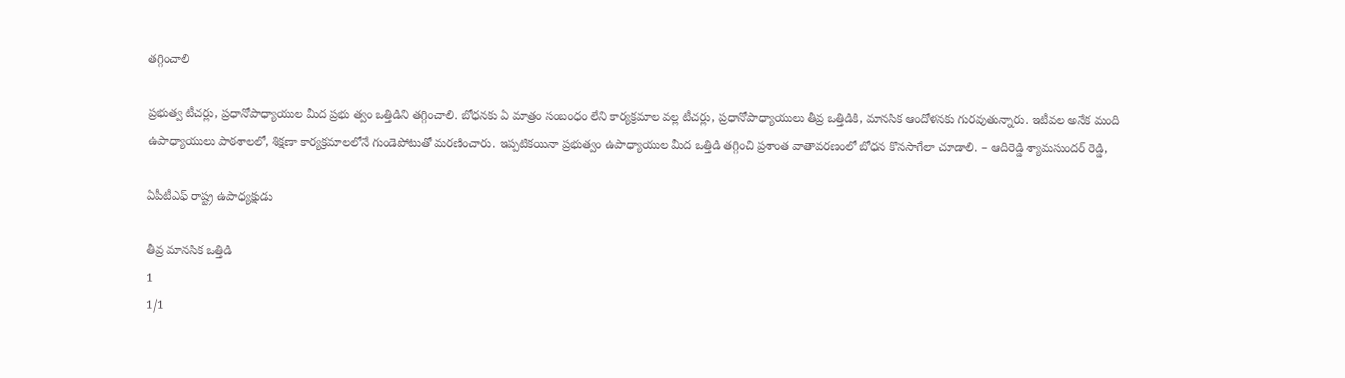తగ్గించాలి

ప్రభుత్వ టీచర్లు, ప్రధానోపాధ్యాయుల మీద ప్రభు త్వం ఒత్తిడిని తగ్గించాలి. బోధనకు ఏ మాత్రం సంబంధం లేని కార్యక్రమాల వల్ల టీచర్లు, ప్రధానోపాధ్యాయులు తీవ్ర ఒత్తిడికి, మానసిక ఆందోళనకు గురవుతున్నారు. ఇటీవల అనేక మంది ఉపాధ్యాయులు పాఠశాలలో, శిక్షణా కార్యక్రమాలలోనే గుండెపోటుతో మరణించారు. ఇప్పటికయినా ప్రభుత్వం ఉపాధ్యాయుల మీద ఒత్తిడి తగ్గించి ప్రశాంత వాతావరణంలో బోధన కొనసాగేలా చూడాలి. – ఆదిరెడ్డి శ్యామసుందర్‌ రెడ్డి,

ఏపీటీఎఫ్‌ రాష్ట్ర ఉపాధ్యక్షుడు

తీవ్ర మానసిక ఒత్తిడి
1
1/1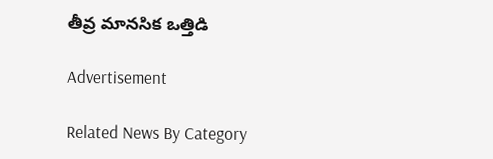తీవ్ర మానసిక ఒత్తిడి

Advertisement

Related News By Category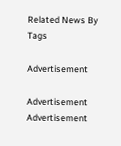Related News By Tags

Advertisement

Advertisement
Advertisement